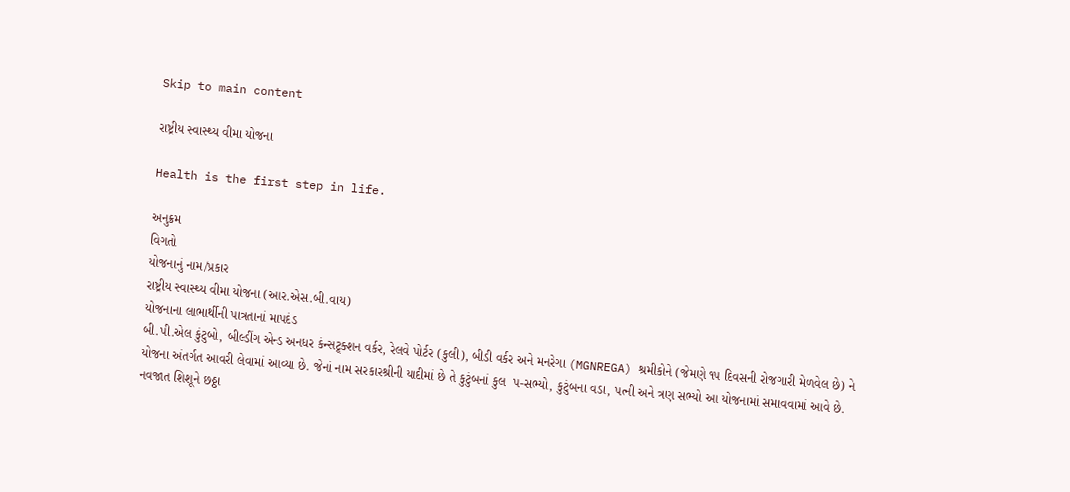Skip to main content

રાષ્ટ્રીય સ્વાસ્થ્ય વીમા યોજના

Health is the first step in life.

અનુક્રમ
વિગતો
યોજનાનું નામ/પ્રકાર
રાષ્ટ્રીય સ્વાસ્થ્ય વીમા યોજના (આર.એસ.બી.વાય)
યોજનાના લાભાર્થીની પાત્રતાનાં માપદંડ
બી.પી.એલ કુંટુબો, બીલ્‍ડીંગ એન્‍ડ અનધર કંન્સટ્ર્ક્શન વર્કર, રેલવે પોર્ટર (કુલી), બીડી વર્કર અને મનરેગા (MGNREGA) શ્રમીકોને (જેમણે ૧૫ દિવસની રોજગારી મેળવેલ છે) ને યોજના અંતર્ગત આવરી લેવામાં આવ્યા છે. જેનાં નામ સરકારશ્રીની યાદીમાં છે તે કુટુંબનાં કુલ  પ-સભ્‍યો, કુટુંબના વડા, પત્‍ની અને ત્રણ સભ્‍યો આ યોજનામાં સમાવવામાં આવે છે. નવજાત શિશૂને છઠ્ઠા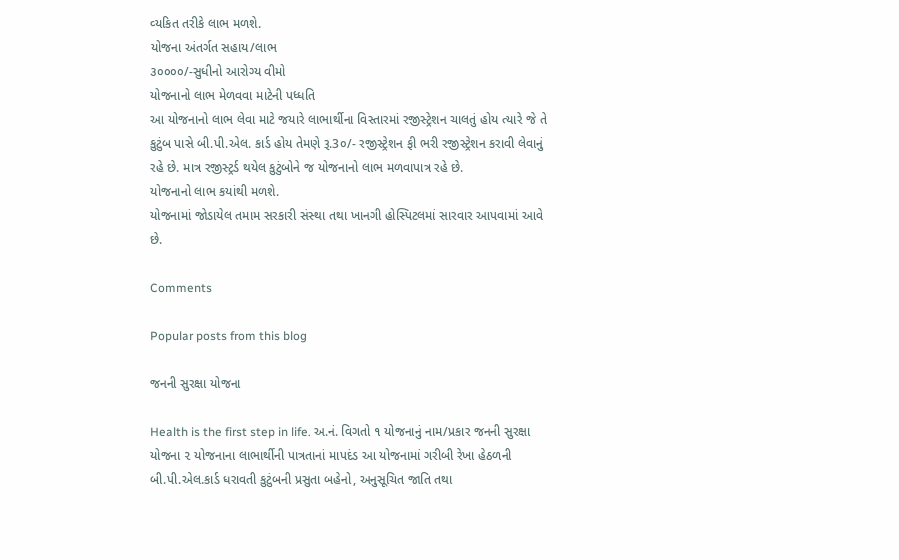વ્‍યકિત તરીકે લાભ મળશે.
યોજના અંતર્ગત સહાય/લાભ
૩૦૦૦૦/-સુધીનો આરોગ્ય વીમો
યોજનાનો લાભ મેળવવા માટેની પધ્ધતિ
આ યોજનાનો લાભ લેવા માટે જયારે લાભાર્થીના વિસ્તારમાં રજીસ્‍ટ્રેશન ચાલતું હોય ત્‍યારે જે તે કુટુંબ પાસે બી.પી.એલ. કાર્ડ હોય તેમણે રૂ.3૦/- રજીસ્‍ટ્રેશન ફી ભરી રજીસ્‍ટ્રેશન કરાવી લેવાનું રહે છે. માત્ર રજીસ્‍ટ્રર્ડ થયેલ કુટુંબોને જ યોજનાનો લાભ મળવાપાત્ર રહે છે.
યોજનાનો લાભ કયાંથી મળશે.
યોજનામાં જોડાયેલ તમામ સરકારી સંસ્‍થા તથા ખાનગી હોસ્પિટલમાં સારવાર આપવામાં આવે છે.

Comments

Popular posts from this blog

જનની સુરક્ષા યોજના

Health is the first step in life. અ.નં. વિગતો ૧ યોજનાનું નામ/પ્રકાર જનની સુરક્ષા યોજના ૨ યોજનાના લાભાર્થીની પાત્રતાનાં માપદંડ આ યોજનામાં ગરીબી રેખા હેઠળની બી.પી.એલ.કાર્ડ ધરાવતી કુટુંબની પ્રસુતા બહેનો, અનુસૂચિત જાતિ તથા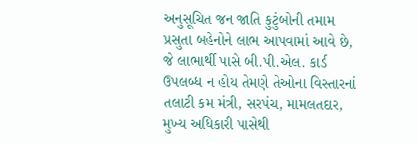અનુસૂચિત જન જાતિ કુટુંબોની તમામ પ્રસુતા બહેનોને લાભ આપવામાં આવે છે, જે લાભાર્થી પાસે બી.પી.એલ. કાર્ડ ઉપલબ્‍ધ ન હોય તેમણે તેઓના વિસ્‍તારનાં તલાટી કમ મંત્રી, સરપંચ, મામલતદાર, મુખ્‍ય અધિકારી પાસેથી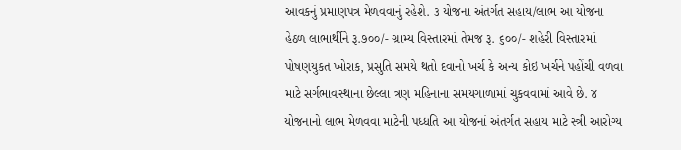આવકનું પ્રમાણપત્ર મેળવવાનું રહેશે. ૩ યોજના અંતર્ગત સહાય/લાભ આ યોજના હેઠળ લાભાર્થીને રૂ.૭૦૦/- ગ્રામ્ય વિસ્તારમાં તેમજ રૂ. ૬૦૦/- શહેરી વિસ્તારમાં પોષણયુકત ખોરાક, પ્રસુતિ સમયે થતો દવાનો ખર્ચ કે અન્‍ય કોઇ ખર્ચને પહોંચી વળવા માટે સર્ગભાવસ્‍થાના છેલ્‍લા ત્રણ મહિનાના સમયગાળામાં ચુકવવામાં આવે છે. ૪ યોજનાનો લાભ મેળવવા માટેની પધ્ધતિ આ યોજનાં અંતર્ગત સહાય માટે સ્‍ત્રી આરોગ્‍ય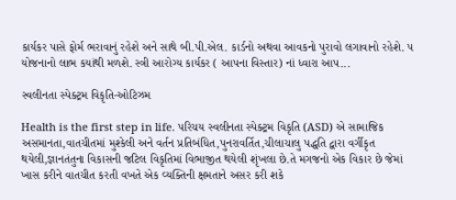કાર્યકર પાસે ફોર્મ ભરાવાનું રહેશે અને સાથે બી.પી.એલ. કાર્ડનો અથવા આવકનો પુરાવો લગાવાનો રહેશે. ૫ યોજનાનો લાભ કયાંથી મળશે. સ્‍ત્રી આરોગ્‍ય કાર્યકર ( આપના વિસ્‍તાર) નાં ધ્‍વારા આપ...

સ્વલીનતા સ્પેક્ટ્રમ વિકૃતિ-ઓટિઝમ

Health is the first step in life. પરિચય સ્વલીનતા સ્પેક્ટ્રમ વિકૃતિ (ASD) એ સામાજિક અસમાનતા,વાતચીતમાં મુશ્કેલી અને વર્તન પ્રતિબંધિત,પુનરાવર્તિત,ચીલાચાલુ પદ્ધતિ દ્વારા વર્ગીકૃત થયેલી,જ્ઞાનતંતુના વિકાસની જટિલ વિકૃતિમાં વિભાજીત થયેલી શૃંખલા છે.તે મગજનો એક વિકાર છે જેમાં ખાસ કરીને વાતચીત કરતી વખતે એક વ્યક્તિની ક્ષમતાને અસર કરી શકે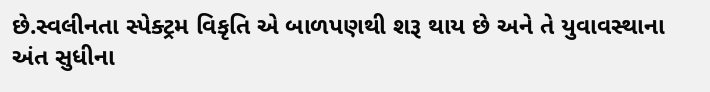છે.સ્વલીનતા સ્પેક્ટ્રમ વિકૃતિ એ બાળપણથી શરૂ થાય છે અને તે યુવાવસ્થાના અંત સુધીના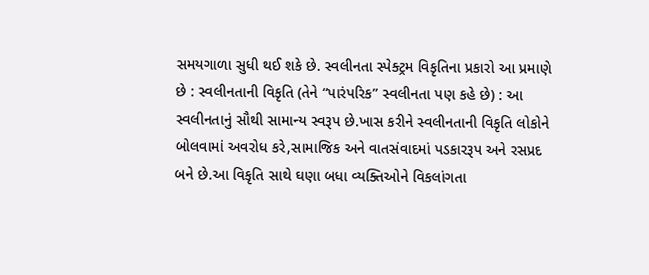સમયગાળા સુધી થઈ શકે છે. સ્વલીનતા સ્પેક્ટ્રમ વિકૃતિના પ્રકારો આ પ્રમાણે છે : સ્વલીનતાની વિકૃતિ (તેને “પારંપરિક” સ્વલીનતા પણ કહે છે) : આ સ્વલીનતાનું સૌથી સામાન્ય સ્વરૂપ છે.ખાસ કરીને સ્વલીનતાની વિકૃતિ લોકોને બોલવામાં અવરોધ કરે,સામાજિક અને વાતસંવાદમાં પડકારરૂપ અને રસપ્રદ બને છે.આ વિકૃતિ સાથે ઘણા બધા વ્યક્તિઓને વિકલાંગતા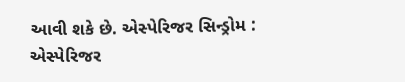આવી શકે છે. એસ્પેરિજર સિન્ડ્રોમ : એસ્પેરિજર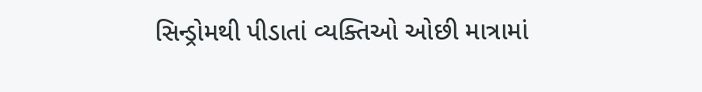સિન્ડ્રોમથી પીડાતાં વ્યક્તિઓ ઓછી માત્રામાં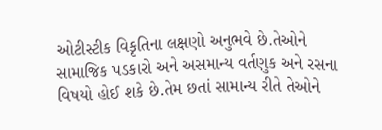ઓટીસ્ટીક વિકૃતિના લક્ષણો અનુભવે છે.તેઓને સામાજિક પડકારો અને અસમાન્ય વર્તણુક અને રસના વિષયો હોઈ શકે છે.તેમ છતાં સામાન્ય રીતે તેઓને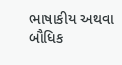ભાષાકીય અથવા બૌધિક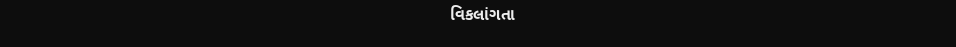વિકલાંગતા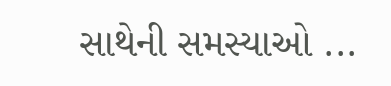સાથેની સમસ્યાઓ ...